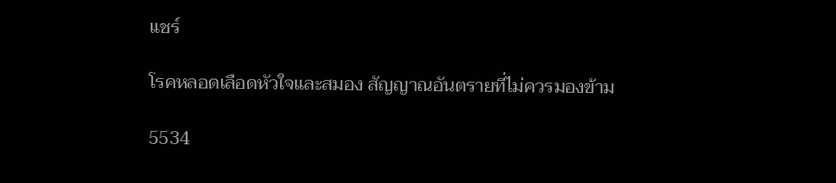แชร์

โรคหลอดเลือดหัวใจและสมอง สัญญาณอันตรายที่ไม่ควรมองข้าม

5534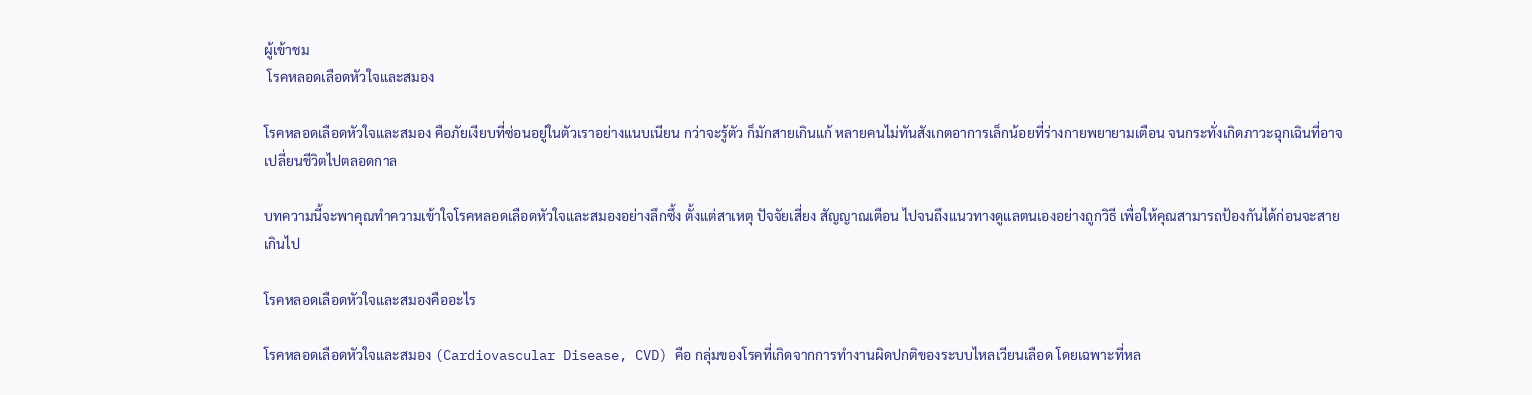ผู้เข้าชม
 โรคหลอดเลือดหัวใจและสมอง

โรคหลอดเลือดหัวใจและสมอง คือภัยเงียบที่ซ่อนอยู่ในตัวเราอย่างแนบเนียน กว่าจะรู้ตัว ก็มักสายเกินแก้ หลายคนไม่ทันสังเกตอาการเล็กน้อยที่ร่างกายพยายามเตือน จนกระทั่งเกิดภาวะฉุกเฉินที่อาจเปลี่ยนชีวิตไปตลอดกาล

บทความนี้จะพาคุณทำความเข้าใจโรคหลอดเลือดหัวใจและสมองอย่างลึกซึ้ง ตั้งแต่สาเหตุ ปัจจัยเสี่ยง สัญญาณเตือน ไปจนถึงแนวทางดูแลตนเองอย่างถูกวิธี เพื่อให้คุณสามารถป้องกันได้ก่อนจะสายเกินไป

โรคหลอดเลือดหัวใจและสมองคืออะไร

โรคหลอดเลือดหัวใจและสมอง (Cardiovascular Disease, CVD) คือ กลุ่มของโรคที่เกิดจากการทำงานผิดปกติของระบบไหลเวียนเลือด โดยเฉพาะที่หล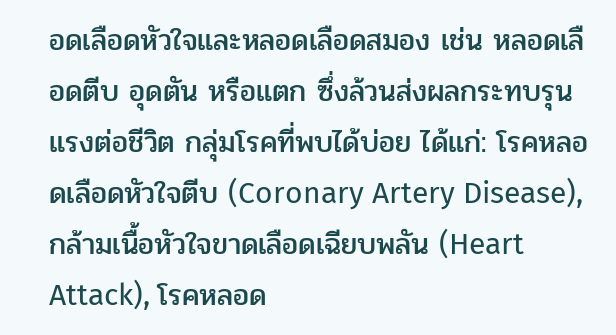อดเลือดหัวใจและหลอดเลือดสมอง เช่น หลอดเลือดตีบ อุดตัน หรือแตก ซึ่งล้วนส่งผลกระทบรุนแรงต่อชีวิต กลุ่มโรคที่พบได้บ่อย ได้แก่: โรคหลอดเลือดหัวใจตีบ (Coronary Artery Disease), กล้ามเนื้อหัวใจขาดเลือดเฉียบพลัน (Heart Attack), โรคหลอด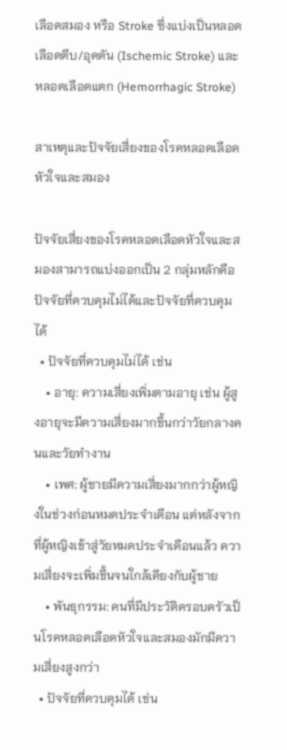เลือดสมอง หรือ Stroke ซึ่งแบ่งเป็นหลอดเลือดตีบ/อุดตัน (Ischemic Stroke) และหลอดเลือดแตก (Hemorrhagic Stroke)

สาเหตุและปัจจัยเสี่ยงของโรคหลอดเลือดหัวใจและสมอง

ปัจจัยเสี่ยงของโรคหลอดเลือดหัวใจและสมองสามารถแบ่งออกเป็น 2 กลุ่มหลักคือ ปัจจัยที่ควบคุมไม่ได้และปัจจัยที่ควบคุมได้
  • ปัจจัยที่ควบคุมไม่ได้ เช่น
    • อายุ: ความเสี่ยงเพิ่มตามอายุ เช่น ผู้สูงอายุจะมีความเสี่ยงมากขึ้นกว่าวัยกลางคนและวัยทำงาน
    • เพศ: ผู้ชายมีความเสี่ยงมากกว่าผู้หญิงในช่วงก่อนหมดประจำเดือน แต่หลังจากที่ผู้หญิงเข้าสู่วัยหมดประจำเดือนแล้ว ความเสี่ยงจะเพิ่มขึ้นจนใกล้เคียงกับผู้ชาย
    • พันธุกรรม: คนที่มีประวัติครอบครัวเป็นโรคหลอดเลือดหัวใจและสมองมักมีความเสี่ยงสูงกว่า
  • ปัจจัยที่ควบคุมได้ เช่น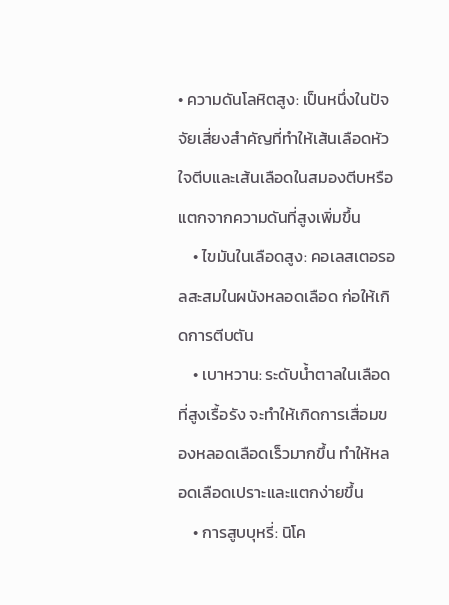• ความดันโลหิตสูง: เป็นหนึ่งในปัจจัยเสี่ยงสำคัญที่ทำให้เส้นเลือดหัวใจตีบและเส้นเลือดในสมองตีบหรือแตกจากความดันที่สูงเพิ่มขึ้น
    • ไขมันในเลือดสูง: คอเลสเตอรอลสะสมในผนังหลอดเลือด ก่อให้เกิดการตีบตัน
    • เบาหวาน: ระดับน้ำตาลในเลือดที่สูงเรื้อรัง จะทำให้เกิดการเสื่อมของหลอดเลือดเร็วมากขึ้น ทำให้หลอดเลือดเปราะและแตกง่ายขึ้น
    • การสูบบุหรี่: นิโค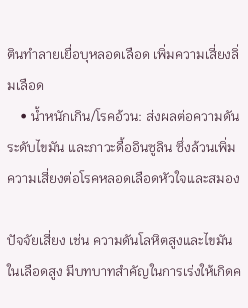ตินทำลายเยื่อบุหลอดเลือด เพิ่มความเสี่ยงลิ่มเลือด
    • น้ำหนักเกิน/โรคอ้วน: ส่งผลต่อความดัน ระดับไขมัน และภาวะดื้ออินซูลิน ซึ่งล้วนเพิ่มความเสี่ยงต่อโรคหลอดเลือดหัวใจและสมอง

ปัจจัยเสี่ยง เช่น ความดันโลหิตสูงและไขมันในเลือดสูง มีบทบาทสำคัญในการเร่งให้เกิดค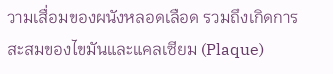วามเสื่อมของผนังหลอดเลือด รวมถึงเกิดการสะสมของไขมันและแคลเซียม (Plaque)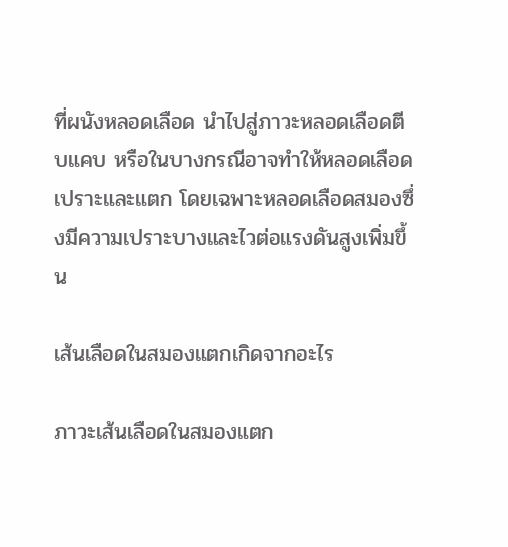ที่ผนังหลอดเลือด นำไปสู่ภาวะหลอดเลือดตีบแคบ หรือในบางกรณีอาจทำให้หลอดเลือดเปราะและแตก โดยเฉพาะหลอดเลือดสมองซึ่งมีความเปราะบางและไวต่อแรงดันสูงเพิ่มขึ้น

เส้นเลือดในสมองแตกเกิดจากอะไร

ภาวะเส้นเลือดในสมองแตก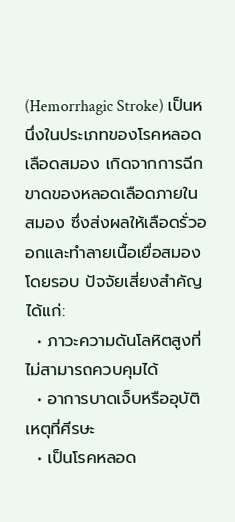(Hemorrhagic Stroke) เป็นหนึ่งในประเภทของโรคหลอดเลือดสมอง เกิดจากการฉีกขาดของหลอดเลือดภายในสมอง ซึ่งส่งผลให้เลือดรั่วออกและทำลายเนื้อเยื่อสมองโดยรอบ ปัจจัยเสี่ยงสำคัญ ได้แก่:
  • ภาวะความดันโลหิตสูงที่ไม่สามารถควบคุมได้
  • อาการบาดเจ็บหรืออุบัติเหตุที่ศีรษะ
  • เป็นโรคหลอด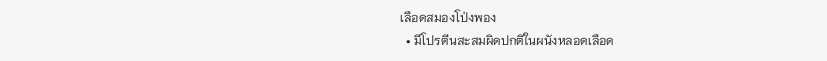เลือดสมองโป่งพอง
  • มีโปรตีนสะสมผิดปกติในผนังหลอดเลือด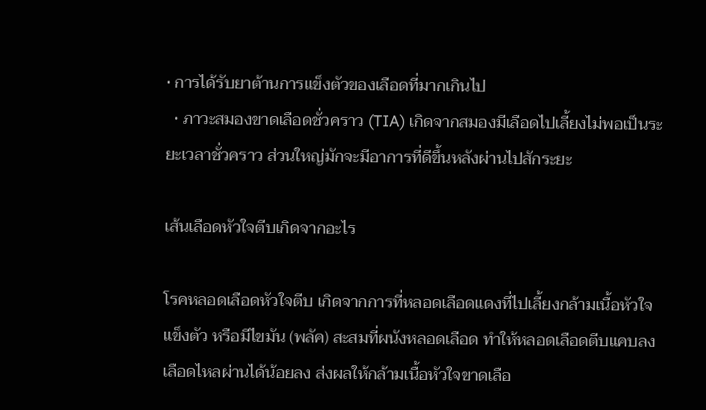• การได้รับยาต้านการแข็งตัวของเลือดที่มากเกินไป
  • ภาวะสมองขาดเลือดชั่วคราว (TIA) เกิดจากสมองมีเลือดไปเลี้ยงไม่พอเป็นระยะเวลาชั่วคราว ส่วนใหญ่มักจะมีอาการที่ดีขึ้นหลังผ่านไปสักระยะ

เส้นเลือดหัวใจตีบเกิดจากอะไร

โรคหลอดเลือดหัวใจตีบ เกิดจากการที่หลอดเลือดแดงที่ไปเลี้ยงกล้ามเนื้อหัวใจแข็งตัว หรือมีไขมัน (พลัค) สะสมที่ผนังหลอดเลือด ทำให้หลอดเลือดตีบแคบลง เลือดไหลผ่านได้น้อยลง ส่งผลให้กล้ามเนื้อหัวใจขาดเลือ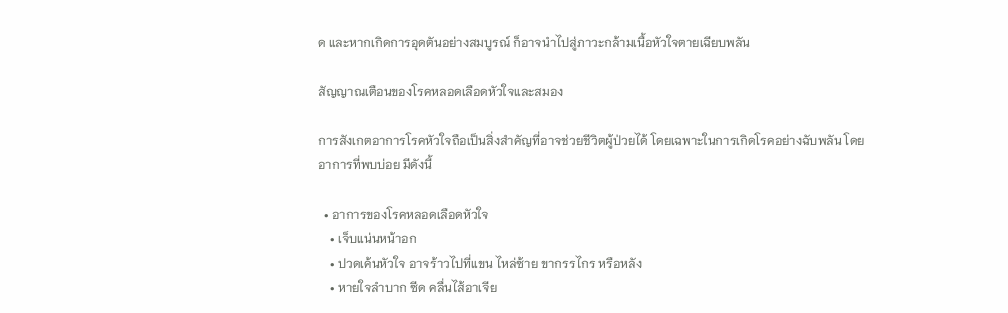ด และหากเกิดการอุดตันอย่างสมบูรณ์ ก็อาจนำไปสู่ภาวะกล้ามเนื้อหัวใจตายเฉียบพลัน

สัญญาณเตือนของโรคหลอดเลือดหัวใจและสมอง

การสังเกตอาการโรคหัวใจถือเป็นสิ่งสำคัญที่อาจช่วยชีวิตผู้ป่วยได้ โดยเฉพาะในการเกิดโรคอย่างฉับพลัน โดยอาการที่พบบ่อย มีดังนี้

  • อาการของโรคหลอดเลือดหัวใจ
    • เจ็บแน่นหน้าอก
    • ปวดเค้นหัวใจ อาจร้าวไปที่แขน ไหล่ซ้าย ขากรรไกร หรือหลัง
    • หายใจลำบาก ซีด คลื่นไส้อาเจีย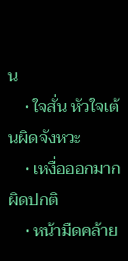น
    • ใจสั่น หัวใจเต้นผิดจังหวะ
    • เหงื่อออกมากผิดปกติ
    • หน้ามืดคล้าย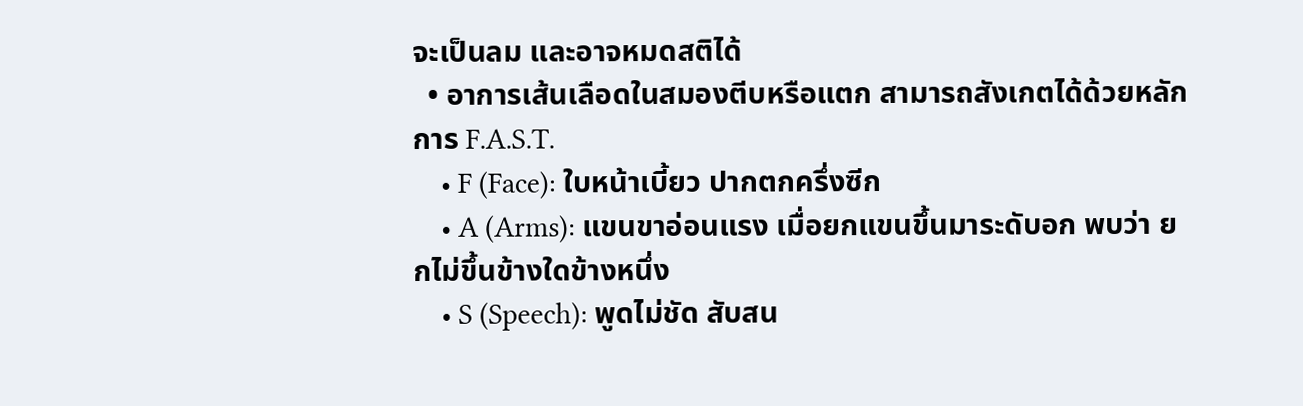จะเป็นลม และอาจหมดสติได้
  • อาการเส้นเลือดในสมองตีบหรือแตก สามารถสังเกตได้ด้วยหลักการ F.A.S.T.
    • F (Face): ใบหน้าเบี้ยว ปากตกครึ่งซีก
    • A (Arms): แขนขาอ่อนแรง เมื่อยกแขนขึ้นมาระดับอก พบว่า ยกไม่ขึ้นข้างใดข้างหนึ่ง
    • S (Speech): พูดไม่ชัด สับสน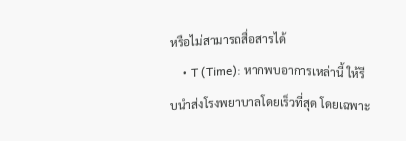หรือไม่สามารถสื่อสารได้
    • T (Time): หากพบอาการเหล่านี้ ให้รีบนำส่งโรงพยาบาลโดยเร็วที่สุด โดยเฉพาะ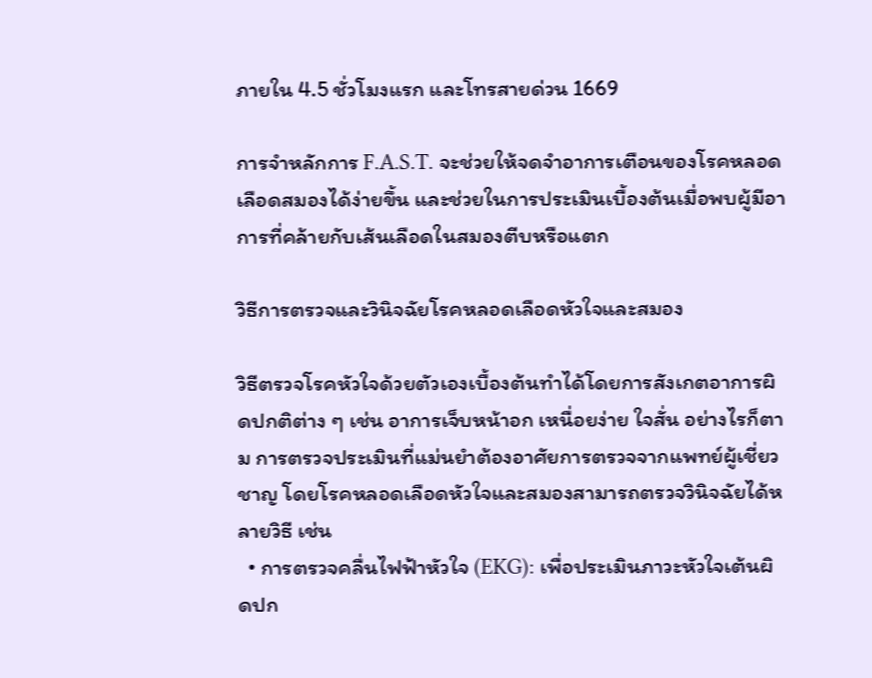ภายใน 4.5 ชั่วโมงแรก และโทรสายด่วน 1669

การจำหลักการ F.A.S.T. จะช่วยให้จดจำอาการเตือนของโรคหลอดเลือดสมองได้ง่ายขึ้น และช่วยในการประเมินเบื้องต้นเมื่อพบผู้มีอาการที่คล้ายกับเส้นเลือดในสมองตีบหรือแตก

วิธีการตรวจและวินิจฉัยโรคหลอดเลือดหัวใจและสมอง

วิธีตรวจโรคหัวใจด้วยตัวเองเบื้องต้นทำได้โดยการสังเกตอาการผิดปกติต่าง ๆ เช่น อาการเจ็บหน้าอก เหนื่อยง่าย ใจสั่น อย่างไรก็ตาม การตรวจประเมินที่แม่นยำต้องอาศัยการตรวจจากแพทย์ผู้เชี่ยวชาญ โดยโรคหลอดเลือดหัวใจและสมองสามารถตรวจวินิจฉัยได้หลายวิธี เช่น
  • การตรวจคลื่นไฟฟ้าหัวใจ (EKG): เพื่อประเมินภาวะหัวใจเต้นผิดปก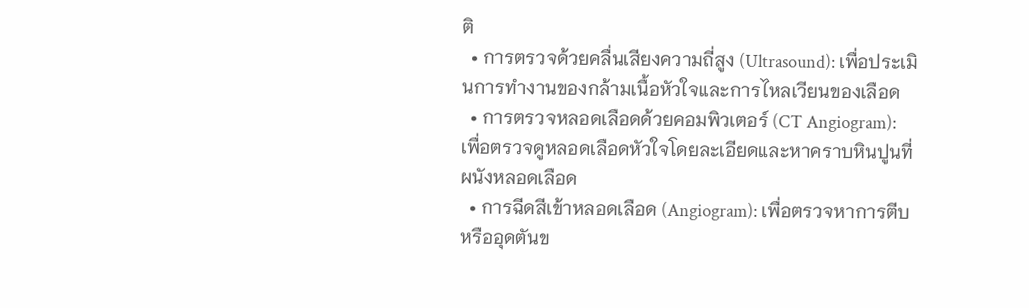ติ
  • การตรวจด้วยคลื่นเสียงความถี่สูง (Ultrasound): เพื่อประเมินการทำงานของกล้ามเนื้อหัวใจและการไหลเวียนของเลือด
  • การตรวจหลอดเลือดด้วยคอมพิวเตอร์ (CT Angiogram): เพื่อตรวจดูหลอดเลือดหัวใจโดยละเอียดและหาคราบหินปูนที่ผนังหลอดเลือด
  • การฉีดสีเข้าหลอดเลือด (Angiogram): เพื่อตรวจหาการตีบหรืออุดตันข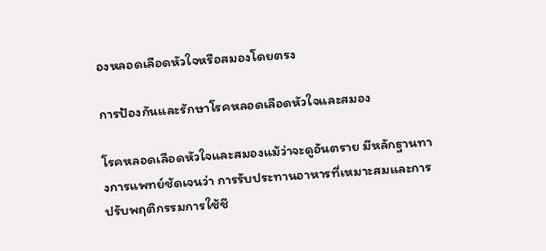องหลอดเลือดหัวใจหรือสมองโดยตรง

การป้องกันและรักษาโรคหลอดเลือดหัวใจและสมอง

โรคหลอดเลือดหัวใจและสมองแม้ว่าจะดูอันตราย มีหลักฐานทางการแพทย์ชัดเจนว่า การรับประทานอาหารที่เหมาะสมและการปรับพฤติกรรมการใช้ชี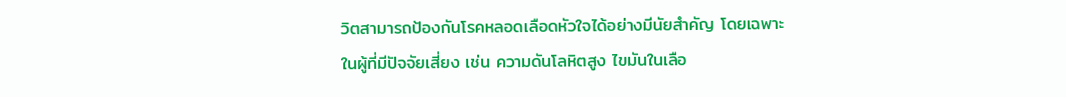วิตสามารถป้องกันโรคหลอดเลือดหัวใจได้อย่างมีนัยสำคัญ โดยเฉพาะในผู้ที่มีปัจจัยเสี่ยง เช่น ความดันโลหิตสูง ไขมันในเลือ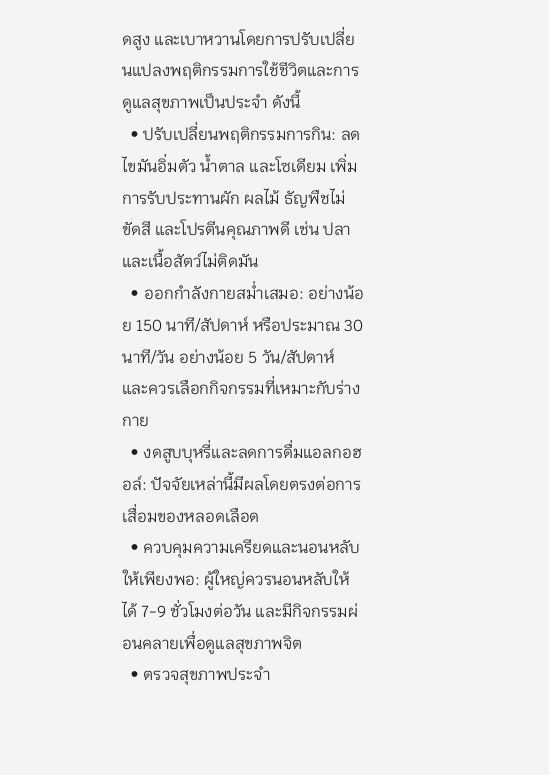ดสูง และเบาหวานโดยการปรับเปลี่ยนแปลงพฤติกรรมการใช้ชีวิตและการดูแลสุขภาพเป็นประจำ ดังนี้
  • ปรับเปลี่ยนพฤติกรรมการกิน: ลดไขมันอิ่มตัว น้ำตาล และโซเดียม เพิ่มการรับประทานผัก ผลไม้ ธัญพืชไม่ขัดสี และโปรตีนคุณภาพดี เช่น ปลาและเนื้อสัตว์ไม่ติดมัน
  • ออกกำลังกายสม่ำเสมอ: อย่างน้อย 150 นาที/สัปดาห์ หรือประมาณ 30 นาที/วัน อย่างน้อย 5 วัน/สัปดาห์ และควรเลือกกิจกรรมที่เหมาะกับร่างกาย
  • งดสูบบุหรี่และลดการดื่มแอลกอฮอล์: ปัจจัยเหล่านี้มีผลโดยตรงต่อการเสื่อมของหลอดเลือด
  • ควบคุมความเครียดและนอนหลับให้เพียงพอ: ผู้ใหญ่ควรนอนหลับให้ได้ 7-9 ชั่วโมงต่อวัน และมีกิจกรรมผ่อนคลายเพื่อดูแลสุขภาพจิต
  • ตรวจสุขภาพประจำ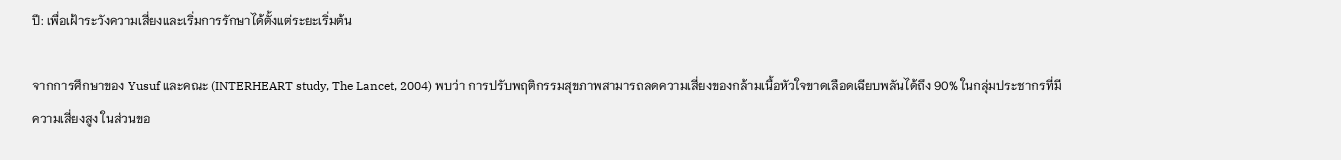ปี: เพื่อเฝ้าระวังความเสี่ยงและเริ่มการรักษาได้ตั้งแต่ระยะเริ่มต้น

จากการศึกษาของ Yusuf และคณะ (INTERHEART study, The Lancet, 2004) พบว่า การปรับพฤติกรรมสุขภาพสามารถลดความเสี่ยงของกล้ามเนื้อหัวใจขาดเลือดเฉียบพลันได้ถึง 90% ในกลุ่มประชากรที่มีความเสี่ยงสูง ในส่วนขอ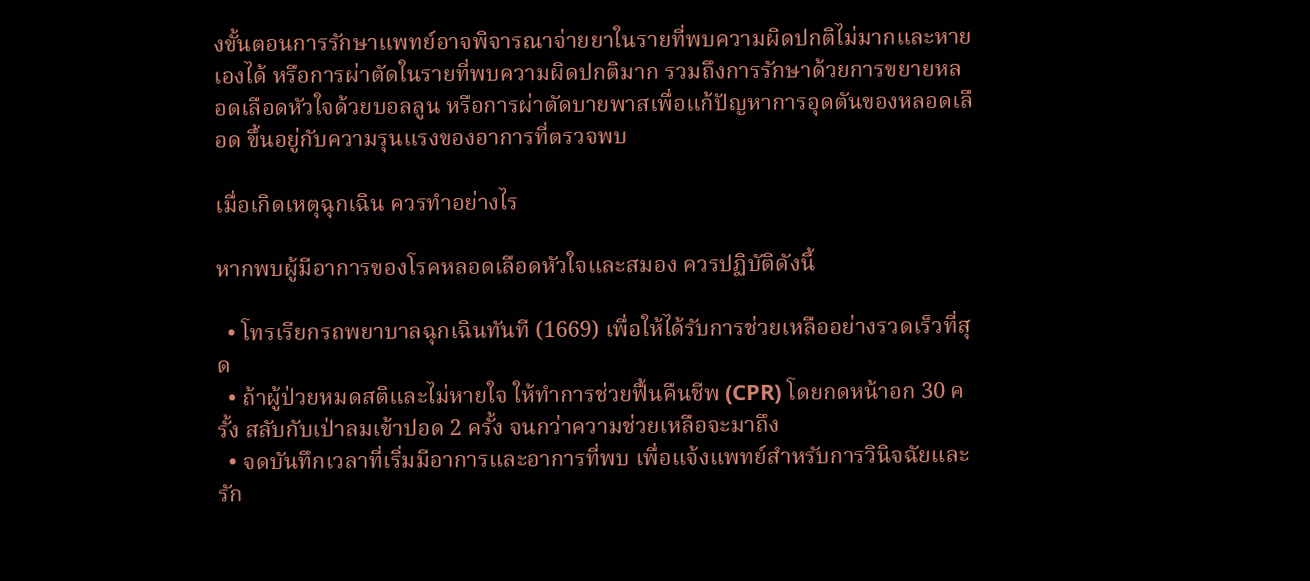งขั้นตอนการรักษาแพทย์อาจพิจารณาจ่ายยาในรายที่พบความผิดปกติไม่มากและหายเองได้ หรือการผ่าตัดในรายที่พบความผิดปกติมาก รวมถึงการรักษาด้วยการขยายหลอดเลือดหัวใจด้วยบอลลูน หรือการผ่าตัดบายพาสเพื่อแก้ปัญหาการอุดตันของหลอดเลือด ขึ้นอยู่กับความรุนแรงของอาการที่ตรวจพบ

เมื่อเกิดเหตุฉุกเฉิน ควรทำอย่างไร

หากพบผู้มีอาการของโรคหลอดเลือดหัวใจและสมอง ควรปฏิบัติดังนี้

  • โทรเรียกรถพยาบาลฉุกเฉินทันที (1669) เพื่อให้ได้รับการช่วยเหลืออย่างรวดเร็วที่สุด
  • ถ้าผู้ป่วยหมดสติและไม่หายใจ ให้ทำการช่วยฟื้นคืนชีพ (CPR) โดยกดหน้าอก 30 ครั้ง สลับกับเป่าลมเข้าปอด 2 ครั้ง จนกว่าความช่วยเหลือจะมาถึง
  • จดบันทึกเวลาที่เริ่มมีอาการและอาการที่พบ เพื่อแจ้งแพทย์สำหรับการวินิจฉัยและรัก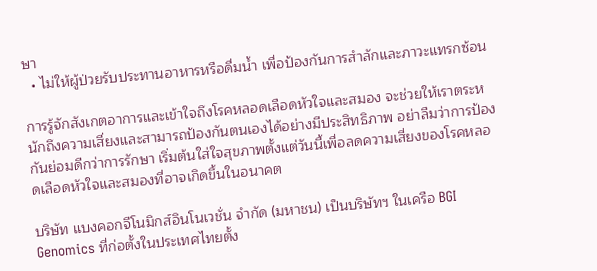ษา
  • ไม่ให้ผู้ป่วยรับประทานอาหารหรือดื่มน้ำ เพื่อป้องกันการสำลักและภาวะแทรกซ้อน

การรู้จักสังเกตอาการและเข้าใจถึงโรคหลอดเลือดหัวใจและสมอง จะช่วยให้เราตระหนักถึงความเสี่ยงและสามารถป้องกันตนเองได้อย่างมีประสิทธิภาพ อย่าลืมว่าการป้องกันย่อมดีกว่าการรักษา เริ่มต้นใส่ใจสุขภาพตั้งแต่วันนี้เพื่อลดความเสี่ยงของโรคหลอดเลือดหัวใจและสมองที่อาจเกิดขึ้นในอนาคต

บริษัท แบงคอกจีโนมิกส์อินโนเวชั่น จำกัด (มหาชน) เป็นบริษัทฯ ในเครือ BGI Genomics ที่ก่อตั้งในประเทศไทยตั้ง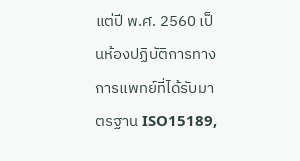แต่ปี พ.ศ. 2560 เป็นห้องปฏิบัติการทางการแพทย์ที่ได้รับมาตรฐาน ISO15189,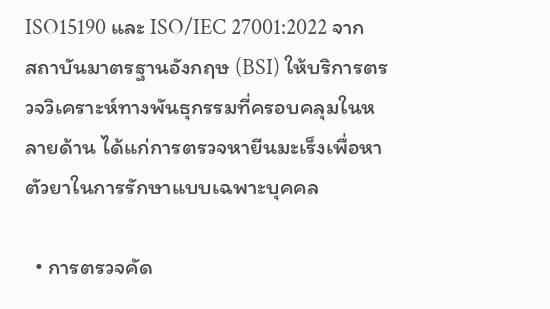ISO15190 และ ISO/IEC 27001:2022 จากสถาบันมาตรฐานอังกฤษ (BSI) ให้บริการตรวจวิเคราะห์ทางพันธุกรรมที่ครอบคลุมในหลายด้าน ได้แก่การตรวจหายีนมะเร็งเพื่อหาตัวยาในการรักษาแบบเฉพาะบุคคล

  • การตรวจคัด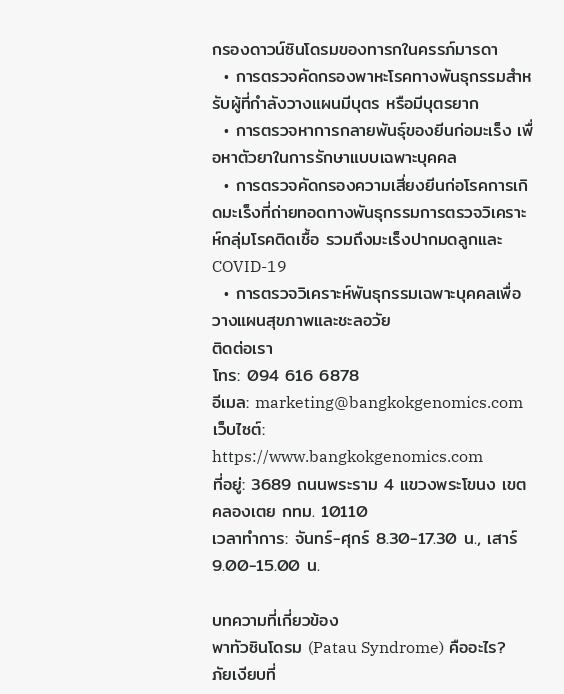กรองดาวน์ซินโดรมของทารกในครรภ์มารดา
  • การตรวจคัดกรองพาหะโรคทางพันธุกรรมสำหรับผู้ที่กำลังวางแผนมีบุตร หรือมีบุตรยาก
  • การตรวจหาการกลายพันธุ์ของยีนก่อมะเร็ง เพื่อหาตัวยาในการรักษาแบบเฉพาะบุคคล
  • การตรวจคัดกรองความเสี่ยงยีนก่อโรคการเกิดมะเร็งที่ถ่ายทอดทางพันธุกรรมการตรวจวิเคราะห์กลุ่มโรคติดเชื้อ รวมถึงมะเร็งปากมดลูกและ COVID-19
  • การตรวจวิเคราะห์พันธุกรรมเฉพาะบุคคลเพื่อวางแผนสุขภาพและชะลอวัย
ติดต่อเรา
โทร: 094 616 6878
อีเมล: marketing@bangkokgenomics.com
เว็บไซต์: https://www.bangkokgenomics.com
ที่อยู่: 3689 ถนนพระราม 4 แขวงพระโขนง เขตคลองเตย กทม. 10110
เวลาทำการ: จันทร์-ศุกร์ 8.30-17.30 น., เสาร์ 9.00-15.00 น.

บทความที่เกี่ยวข้อง
พาทัวซินโดรม (Patau Syndrome) คืออะไร? ภัยเงียบที่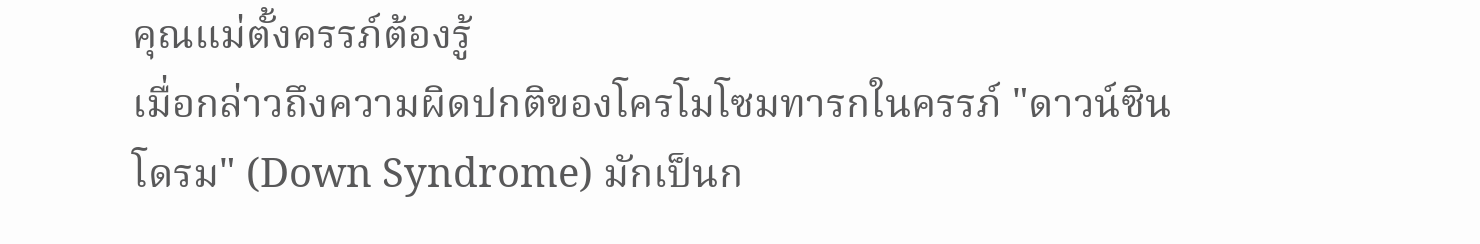คุณแม่ตั้งครรภ์ต้องรู้
เมื่อกล่าวถึงความผิดปกติของโครโมโซมทารกในครรภ์ "ดาวน์ซินโดรม" (Down Syndrome) มักเป็นก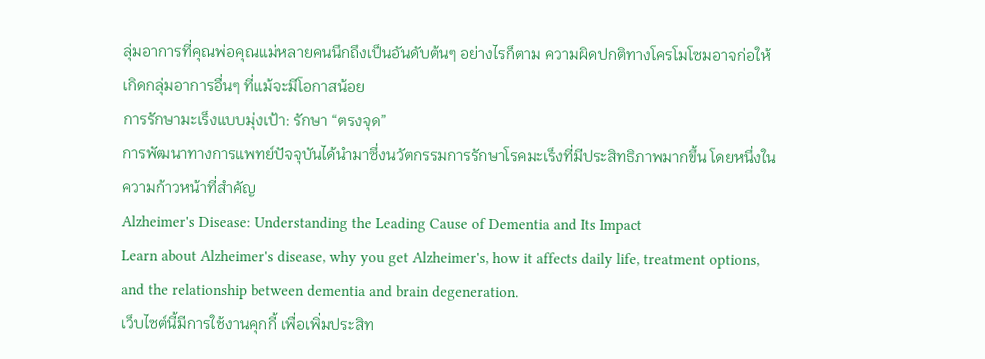ลุ่มอาการที่คุณพ่อคุณแม่หลายคนนึกถึงเป็นอันดับต้นๆ อย่างไรก็ตาม ความผิดปกติทางโครโมโซมอาจก่อให้เกิดกลุ่มอาการอื่นๆ ที่แม้จะมีโอกาสน้อย
การรักษามะเร็งแบบมุ่งเป้า: รักษา “ตรงจุด”
การพัฒนาทางการแพทย์ปัจจุบันได้นำมาซึ่งนวัตกรรมการรักษาโรคมะเร็งที่มีประสิทธิภาพมากขึ้น โดยหนึ่งในความก้าวหน้าที่สำคัญ
Alzheimer's Disease: Understanding the Leading Cause of Dementia and Its Impact
Learn about Alzheimer's disease, why you get Alzheimer's, how it affects daily life, treatment options, and the relationship between dementia and brain degeneration.
เว็บไซต์นี้มีการใช้งานคุกกี้ เพื่อเพิ่มประสิท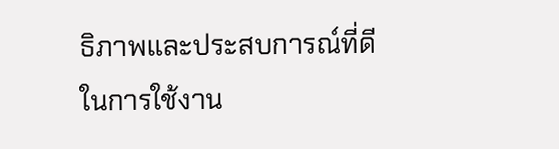ธิภาพและประสบการณ์ที่ดีในการใช้งาน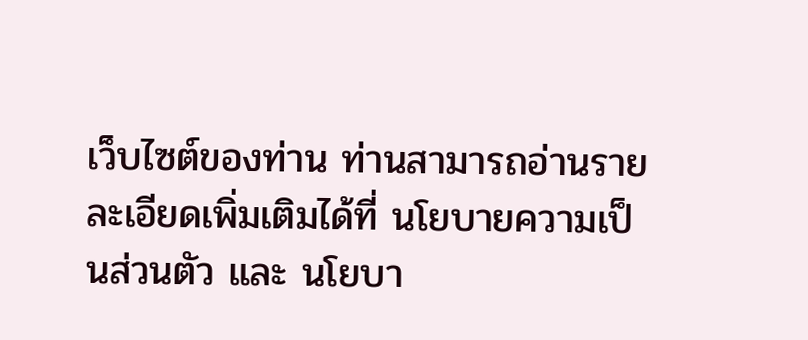เว็บไซต์ของท่าน ท่านสามารถอ่านรายละเอียดเพิ่มเติมได้ที่ นโยบายความเป็นส่วนตัว และ นโยบา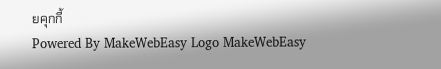ยคุกกี้
Powered By MakeWebEasy Logo MakeWebEasy